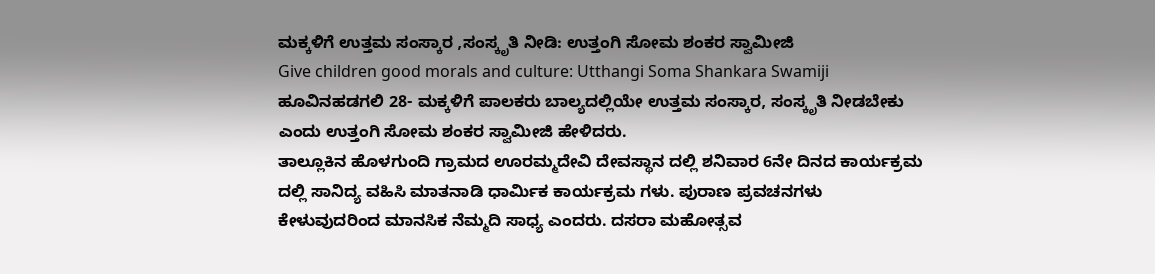ಮಕ್ಕಳಿಗೆ ಉತ್ತಮ ಸಂಸ್ಕಾರ ,ಸಂಸ್ಕೃತಿ ನೀಡಿ: ಉತ್ತಂಗಿ ಸೋಮ ಶಂಕರ ಸ್ವಾಮೀಜಿ
Give children good morals and culture: Utthangi Soma Shankara Swamiji
ಹೂವಿನಹಡಗಲಿ 28- ಮಕ್ಕಳಿಗೆ ಪಾಲಕರು ಬಾಲ್ಯದಲ್ಲಿಯೇ ಉತ್ತಮ ಸಂಸ್ಕಾರ, ಸಂಸ್ಕೃತಿ ನೀಡಬೇಕು ಎಂದು ಉತ್ತಂಗಿ ಸೋಮ ಶಂಕರ ಸ್ವಾಮೀಜಿ ಹೇಳಿದರು.
ತಾಲ್ಲೂಕಿನ ಹೊಳಗುಂದಿ ಗ್ರಾಮದ ಊರಮ್ಮದೇವಿ ದೇವಸ್ಥಾನ ದಲ್ಲಿ ಶನಿವಾರ 6ನೇ ದಿನದ ಕಾರ್ಯಕ್ರಮ ದಲ್ಲಿ ಸಾನಿದ್ಯ ವಹಿಸಿ ಮಾತನಾಡಿ ಧಾರ್ಮಿಕ ಕಾರ್ಯಕ್ರಮ ಗಳು. ಪುರಾಣ ಪ್ರವಚನಗಳು ಕೇಳುವುದರಿಂದ ಮಾನಸಿಕ ನೆಮ್ಮದಿ ಸಾಧ್ಯ ಎಂದರು. ದಸರಾ ಮಹೋತ್ಸವ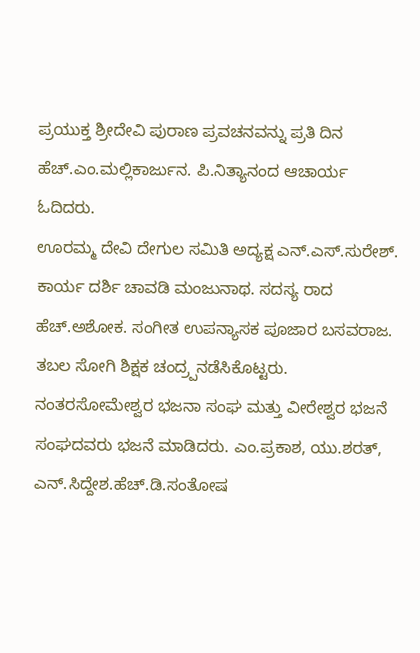ಪ್ರಯುಕ್ತ ಶ್ರೀದೇವಿ ಪುರಾಣ ಪ್ರವಚನವನ್ನು ಪ್ರತಿ ದಿನ ಹೆಚ್.ಎಂ.ಮಲ್ಲಿಕಾರ್ಜುನ. ಪಿ.ನಿತ್ಯಾನಂದ ಆಚಾರ್ಯ ಓದಿದರು.
ಊರಮ್ಮ ದೇವಿ ದೇಗುಲ ಸಮಿತಿ ಅದ್ಯಕ್ಷ ಎನ್.ಎಸ್.ಸುರೇಶ್. ಕಾರ್ಯ ದರ್ಶಿ ಚಾವಡಿ ಮಂಜುನಾಥ. ಸದಸ್ಯ ರಾದ ಹೆಚ್.ಅಶೋಕ. ಸಂಗೀತ ಉಪನ್ಯಾಸಕ ಪೂಜಾರ ಬಸವರಾಜ. ತಬಲ ಸೋಗಿ ಶಿಕ್ಷಕ ಚಂದ್ರ್ಪನಡೆಸಿಕೊಟ್ಟರು. ನಂತರಸೋಮೇಶ್ವರ ಭಜನಾ ಸಂಘ ಮತ್ತು ವೀರೇಶ್ವರ ಭಜನೆ ಸಂಘದವರು ಭಜನೆ ಮಾಡಿದರು. ಎಂ.ಪ್ರಕಾಶ, ಯು.ಶರತ್, ಎನ್.ಸಿದ್ದೇಶ.ಹೆಚ್.ಡಿ.ಸಂತೋಷ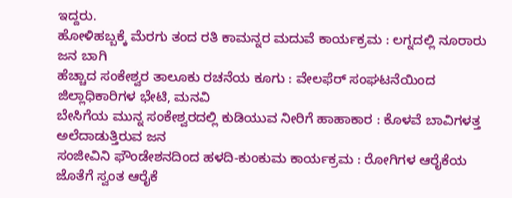ಇದ್ದರು.
ಹೋಳಿಹಬ್ಬಕ್ಕೆ ಮೆರಗು ತಂದ ರತಿ ಕಾಮನ್ನರ ಮದುವೆ ಕಾರ್ಯಕ್ರಮ : ಲಗ್ನದಲ್ಲಿ ನೂರಾರು ಜನ ಬಾಗಿ
ಹೆಚ್ಚಾದ ಸಂಕೇಶ್ವರ ತಾಲೂಕು ರಚನೆಯ ಕೂಗು : ವೇಲಫೆರ್ ಸಂಘಟನೆಯಿಂದ ಜಿಲ್ಲಾಧಿಕಾರಿಗಳ ಭೇಟಿ, ಮನವಿ
ಬೇಸಿಗೆಯ ಮುನ್ನ ಸಂಕೇಶ್ವರದಲ್ಲಿ ಕುಡಿಯುವ ನೀರಿಗೆ ಹಾಹಾಕಾರ : ಕೊಳವೆ ಬಾವಿಗಳತ್ತ ಅಲೆದಾಡುತ್ತಿರುವ ಜನ
ಸಂಜೀವಿನಿ ಫೌಂಡೇಶನದಿಂದ ಹಳದಿ-ಕುಂಕುಮ ಕಾರ್ಯಕ್ರಮ : ರೋಗಿಗಳ ಆರೈಕೆಯ ಜೊತೆಗೆ ಸ್ವಂತ ಆರೈಕೆ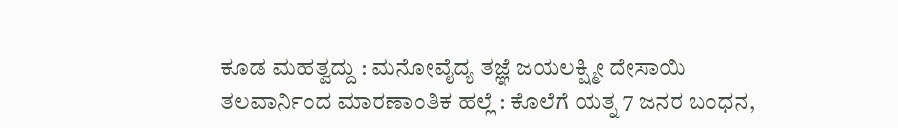ಕೂಡ ಮಹತ್ವದ್ದು : ಮನೋವೈದ್ಯ ತಜ್ಞೆ ಜಯಲಕ್ಷ್ಮೀ ದೇಸಾಯಿ
ತಲವಾರ್ನಿಂದ ಮಾರಣಾಂತಿಕ ಹಲ್ಲೆ : ಕೊಲೆಗೆ ಯತ್ನ 7 ಜನರ ಬಂಧನ,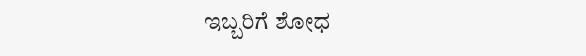ಇಬ್ಬರಿಗೆ ಶೋಧ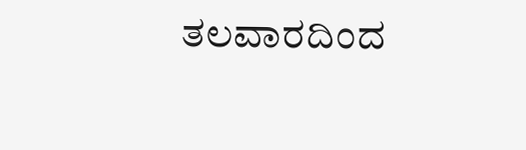ತಲವಾರದಿಂದ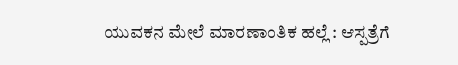ಯುವಕನ ಮೇಲೆ ಮಾರಣಾಂತಿಕ ಹಲ್ಲೆ : ಆಸ್ಪತ್ರೆಗೆ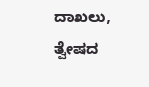ದಾಖಲು, ತ್ವೇಷದ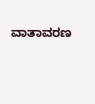ವಾತಾವರಣ